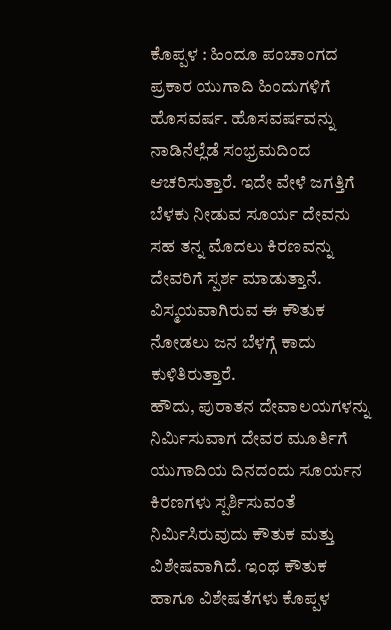ಕೊಪ್ಪಳ : ಹಿಂದೂ ಪಂಚಾಂಗದ ಪ್ರಕಾರ ಯುಗಾದಿ ಹಿಂದುಗಳಿಗೆ ಹೊಸವರ್ಷ. ಹೊಸವರ್ಷವನ್ನು ನಾಡಿನೆಲ್ಲೆಡೆ ಸಂಭ್ರಮದಿಂದ ಆಚರಿಸುತ್ತಾರೆ. ಇದೇ ವೇಳೆ ಜಗತ್ತಿಗೆ ಬೆಳಕು ನೀಡುವ ಸೂರ್ಯ ದೇವನು ಸಹ ತನ್ನ ಮೊದಲು ಕಿರಣವನ್ನು ದೇವರಿಗೆ ಸ್ಪರ್ಶ ಮಾಡುತ್ತಾನೆ. ವಿಸ್ಮಯವಾಗಿರುವ ಈ ಕೌತುಕ ನೋಡಲು ಜನ ಬೆಳಗ್ಗೆ ಕಾದು ಕುಳಿತಿರುತ್ತಾರೆ.
ಹೌದು, ಪುರಾತನ ದೇವಾಲಯಗಳನ್ನು ನಿರ್ಮಿಸುವಾಗ ದೇವರ ಮೂರ್ತಿಗೆ ಯುಗಾದಿಯ ದಿನದಂದು ಸೂರ್ಯನ ಕಿರಣಗಳು ಸ್ಪರ್ಶಿಸುವಂತೆ ನಿರ್ಮಿಸಿರುವುದು ಕೌತುಕ ಮತ್ತು ವಿಶೇಷವಾಗಿದೆ. ಇಂಥ ಕೌತುಕ ಹಾಗೂ ವಿಶೇಷತೆಗಳು ಕೊಪ್ಪಳ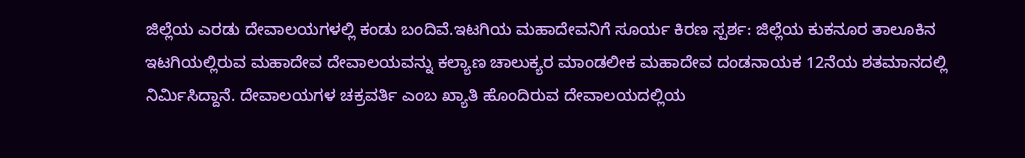ಜಿಲ್ಲೆಯ ಎರಡು ದೇವಾಲಯಗಳಲ್ಲಿ ಕಂಡು ಬಂದಿವೆ.ಇಟಗಿಯ ಮಹಾದೇವನಿಗೆ ಸೂರ್ಯ ಕಿರಣ ಸ್ಪರ್ಶ: ಜಿಲ್ಲೆಯ ಕುಕನೂರ ತಾಲೂಕಿನ ಇಟಗಿಯಲ್ಲಿರುವ ಮಹಾದೇವ ದೇವಾಲಯವನ್ನು ಕಲ್ಯಾಣ ಚಾಲುಕ್ಯರ ಮಾಂಡಲೀಕ ಮಹಾದೇವ ದಂಡನಾಯಕ 12ನೆಯ ಶತಮಾನದಲ್ಲಿ ನಿರ್ಮಿಸಿದ್ದಾನೆ. ದೇವಾಲಯಗಳ ಚಕ್ರವರ್ತಿ ಎಂಬ ಖ್ಯಾತಿ ಹೊಂದಿರುವ ದೇವಾಲಯದಲ್ಲಿಯ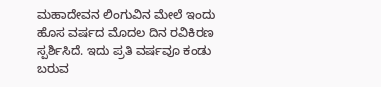ಮಹಾದೇವನ ಲಿಂಗುವಿನ ಮೇಲೆ ಇಂದು ಹೊಸ ವರ್ಷದ ಮೊದಲ ದಿನ ರವಿಕಿರಣ ಸ್ಪರ್ಶಿಸಿದೆ. ಇದು ಪ್ರತಿ ವರ್ಷವೂ ಕಂಡು ಬರುವ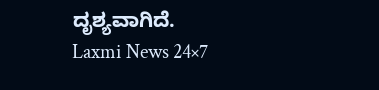ದೃಶ್ಯವಾಗಿದೆ.
Laxmi News 24×7